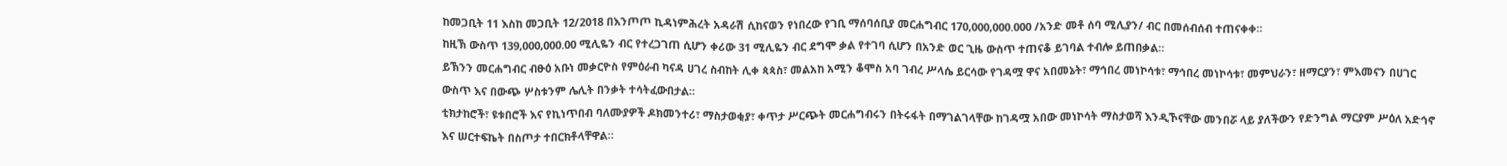ከመጋቢት 11 እስከ መጋቢት 12/2018 በእንጦጦ ኪዳነምሕረት አዳራሽ ሲከናወን የነበረው የገቢ ማሰባሰቢያ መርሐግብር 170,000,000.000 /አንድ መቶ ሰባ ሚሊያን/ ብር በመሰብሰብ ተጠናቀቀ።
ከዚኽ ውስጥ 139,000,000.00 ሚሊዬን ብር የተረጋገጠ ሲሆን ቀሪው 31 ሚሊዬን ብር ደግሞ ቃል የተገባ ሲሆን በአንድ ወር ጊዜ ውስጥ ተጠናቆ ይገባል ተብሎ ይጠበቃል።
ይኽንን መርሐግብር ብፁዕ አቡነ መቃርዮስ የምዕራብ ካናዳ ሀገረ ስብከት ሊቀ ጳጳስ፣ መልአከ አሚን ቆሞስ አባ ገብረ ሥላሴ ይርሳው የገዳሟ ዋና አበመኔት፣ ማኅበረ መነኮሳቱ፣ ማኅበረ መነኮሳቱ፣ መምህራን፣ ዘማርያን፣ ምእመናን በሀገር ውስጥ እና በውጭ ሦስቱንም ሌሊት በንቃት ተሳትፈውበታል።
ቲክታከሮች፣ ዩቱበሮች እና የኪነጥበብ ባለሙያዎች ዶክመንተሪ፣ ማስታወቂያ፣ ቀጥታ ሥርጭት መርሐግብሩን በትሩፋት በማገልገላቸው ከገዳሟ አበው መነኮሳት ማስታወሻ እንዲኾናቸው መንበሯ ላይ ያለችውን የድንግል ማርያም ሥዕለ አድኅኖ እና ሠርተፍኬት በስጦታ ተበርክቶላቸዋል።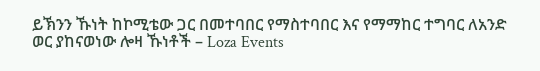ይኽንን ኹነት ከኮሚቴው ጋር በመተባበር የማስተባበር እና የማማከር ተግባር ለአንድ ወር ያከናወነው ሎዛ ኹነቶች – Loza Events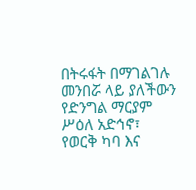በትሩፋት በማገልገሉ መንበሯ ላይ ያለችውን የድንግል ማርያም ሥዕለ አድኅኖ፣ የወርቅ ካባ እና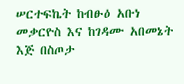ሠርተፍኬት ከብፁዕ አቡነ መቃርዮስ እና ከገዳሙ አበመኔት እጅ በስጦታ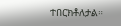ተበርክቶለታል።